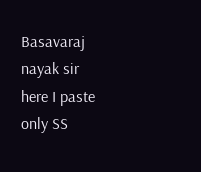Basavaraj nayak sir here I paste only SS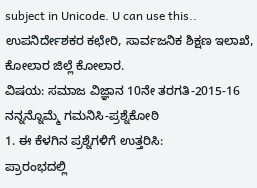subject in Unicode. U can use this..
ಉಪನಿರ್ದೇಶಕರ ಕಛೇರಿ, ಸಾರ್ವಜನಿಕ ಶಿಕ್ಷಣ ಇಲಾಖೆ, ಕೋಲಾರ ಜಿಲ್ಲೆ ಕೋಲಾರ.
ವಿಷಯ: ಸಮಾಜ ವಿಜ್ಞಾನ 10ನೇ ತರಗತಿ-2015-16
ನನ್ನನ್ನೊಮ್ಮೆ ಗಮನಿಸಿ-ಪ್ರಶ್ನೆಕೋಠಿ
1. ಈ ಕೆಳಗಿನ ಪ್ರಶ್ನೆಗಳಿಗೆ ಉತ್ತರಿಸಿ:
ಪ್ರಾರಂಭದಲ್ಲಿ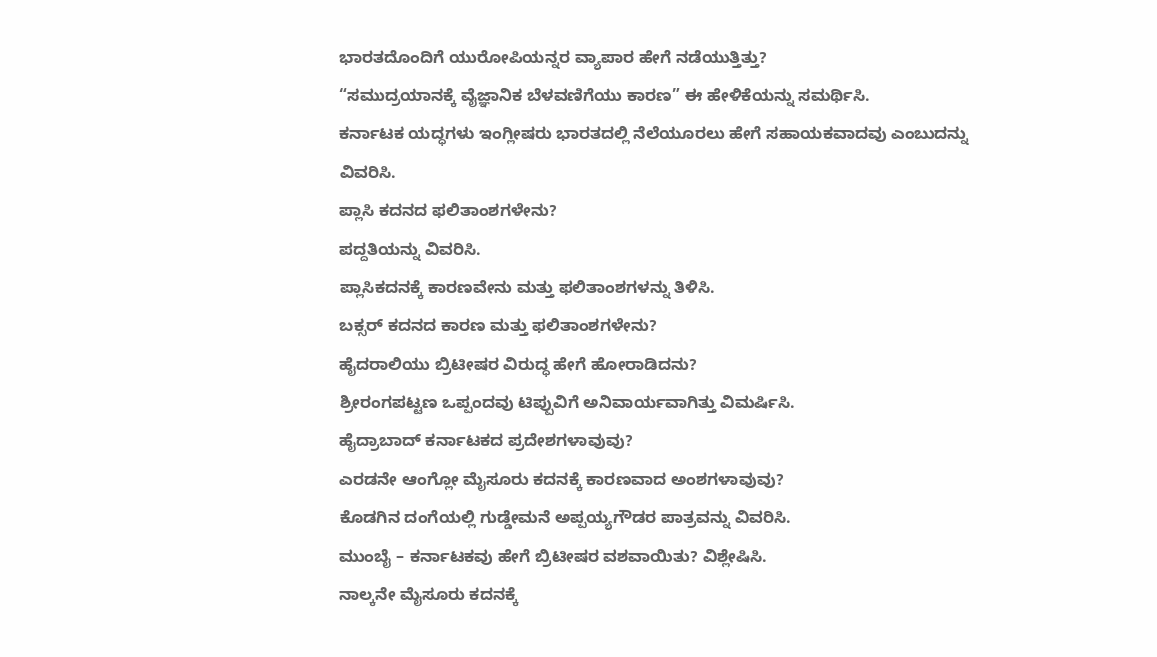ಭಾರತದೊಂದಿಗೆ ಯುರೋಪಿಯನ್ನರ ವ್ಯಾಪಾರ ಹೇಗೆ ನಡೆಯುತ್ತಿತ್ತು?
“ಸಮುದ್ರಯಾನಕ್ಕೆ ವೈಜ್ಞಾನಿಕ ಬೆಳವಣಿಗೆಯು ಕಾರಣ” ಈ ಹೇಳಿಕೆಯನ್ನು ಸಮರ್ಥಿಸಿ.
ಕರ್ನಾಟಕ ಯದ್ಧಗಳು ಇಂಗ್ಲೀಷರು ಭಾರತದಲ್ಲಿ ನೆಲೆಯೂರಲು ಹೇಗೆ ಸಹಾಯಕವಾದವು ಎಂಬುದನ್ನು
ವಿವರಿಸಿ.
ಪ್ಲಾಸಿ ಕದನದ ಫಲಿತಾಂಶಗಳೇನು?
ಪದ್ದತಿಯನ್ನು ವಿವರಿಸಿ.
ಪ್ಲಾಸಿಕದನಕ್ಕೆ ಕಾರಣವೇನು ಮತ್ತು ಫಲಿತಾಂಶಗಳನ್ನು ತಿಳಿಸಿ.
ಬಕ್ಸರ್ ಕದನದ ಕಾರಣ ಮತ್ತು ಫಲಿತಾಂಶಗಳೇನು?
ಹೈದರಾಲಿಯು ಬ್ರಿಟೀಷರ ವಿರುದ್ಧ ಹೇಗೆ ಹೋರಾಡಿದನು?
ಶ್ರೀರಂಗಪಟ್ಟಣ ಒಪ್ಪಂದವು ಟಿಪ್ಪುವಿಗೆ ಅನಿವಾರ್ಯವಾಗಿತ್ತು ವಿಮರ್ಷಿಸಿ.
ಹೈದ್ರಾಬಾದ್ ಕರ್ನಾಟಕದ ಪ್ರದೇಶಗಳಾವುವು?
ಎರಡನೇ ಆಂಗ್ಲೋ ಮೈಸೂರು ಕದನಕ್ಕೆ ಕಾರಣವಾದ ಅಂಶಗಳಾವುವು?
ಕೊಡಗಿನ ದಂಗೆಯಲ್ಲಿ ಗುಡ್ಡೇಮನೆ ಅಪ್ಪಯ್ಯಗೌಡರ ಪಾತ್ರವನ್ನು ವಿವರಿಸಿ.
ಮುಂಬೈ – ಕರ್ನಾಟಕವು ಹೇಗೆ ಬ್ರಿಟೀಷರ ವಶವಾಯಿತು? ವಿಶ್ಲೇಷಿಸಿ.
ನಾಲ್ಕನೇ ಮೈಸೂರು ಕದನಕ್ಕೆ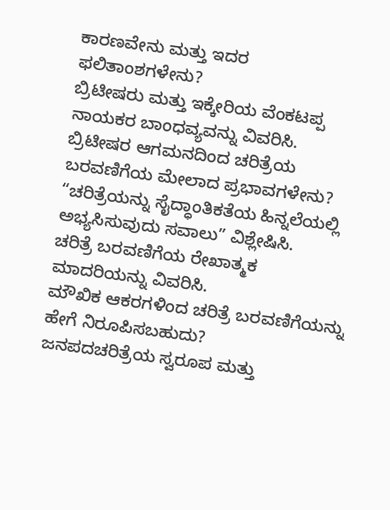ಕಾರಣವೇನು ಮತ್ತು ಇದರ ಫಲಿತಾಂಶಗಳೇನು?
ಬ್ರಿಟೀಷರು ಮತ್ತು ಇಕ್ಕೇರಿಯ ವೆಂಕಟಪ್ಪ ನಾಯಕರ ಬಾಂಧವ್ಯವನ್ನು ವಿವರಿಸಿ.
ಬ್ರಿಟೀಷರ ಆಗಮನದಿಂದ ಚರಿತ್ರೆಯ ಬರವಣಿಗೆಯ ಮೇಲಾದ ಪ್ರಭಾವಗಳೇನು?
“ಚರಿತ್ರೆಯನ್ನು ಸೈದ್ಧಾಂತಿಕತೆಯ ಹಿನ್ನಲೆಯಲ್ಲಿ ಅಭ್ಯಸಿಸುವುದು ಸವಾಲು” ವಿಶ್ಲೇಷಿಸಿ.
ಚರಿತ್ರೆ ಬರವಣಿಗೆಯ ರೇಖಾತ್ಮಕ ಮಾದರಿಯನ್ನು ವಿವರಿಸಿ.
ಮೌಖಿಕ ಆಕರಗಳಿಂದ ಚರಿತ್ರೆ ಬರವಣಿಗೆಯನ್ನು ಹೇಗೆ ನಿರೂಪಿಸಬಹುದು?
ಜನಪದಚರಿತ್ರೆಯ ಸ್ವರೂಪ ಮತ್ತು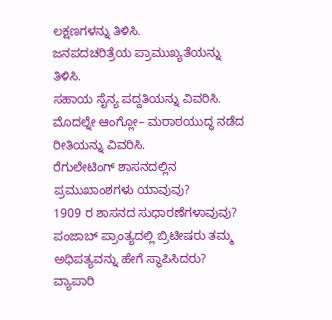ಲಕ್ಷಣಗಳನ್ನು ತಿಳಿಸಿ.
ಜನಪದಚರಿತ್ರೆಯ ಪ್ರಾಮುಖ್ಯತೆಯನ್ನು ತಿಳಿಸಿ.
ಸಹಾಯ ಸೈನ್ಯ ಪದ್ದತಿಯನ್ನು ವಿವರಿಸಿ.
ಮೊದಲ್ನೇ ಆಂಗ್ಲೋ– ಮರಾಠಯುದ್ಧ ನಡೆದ ರೀತಿಯನ್ನು ವಿವರಿಸಿ.
ರೆಗುಲೇಟಿಂಗ್ ಶಾಸನದಲ್ಲಿನ ಪ್ರಮುಖಾಂಶಗಳು ಯಾವುವು?
1909 ರ ಶಾಸನದ ಸುಧಾರಣೆಗಳಾವುವು?
ಪಂಜಾಬ್ ಪ್ರಾಂತ್ಯದಲ್ಲಿ ಬ್ರಿಟೀಷರು ತಮ್ಮ ಅಧಿಪತ್ಯವನ್ನು ಹೇಗೆ ಸ್ಥಾಪಿಸಿದರು?
ವ್ಯಾಪಾರಿ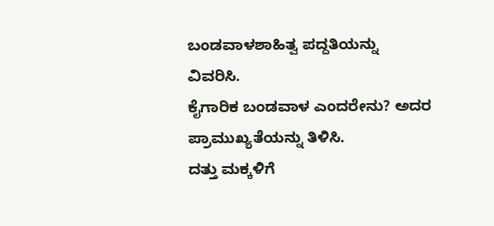ಬಂಡವಾಳಶಾಹಿತ್ವ ಪದ್ದತಿಯನ್ನು ವಿವರಿಸಿ.
ಕೈಗಾರಿಕ ಬಂಡವಾಳ ಎಂದರೇನು? ಅದರ ಪ್ರಾಮುಖ್ಯತೆಯನ್ನು ತಿಳಿಸಿ.
ದತ್ತು ಮಕ್ಕಳಿಗೆ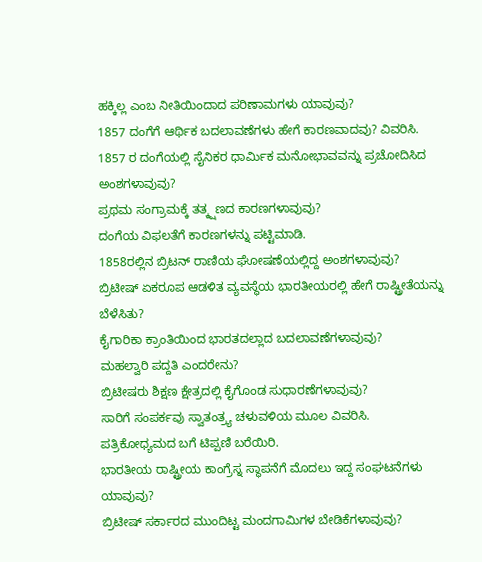ಹಕ್ಕಿಲ್ಲ ಎಂಬ ನೀತಿಯಿಂದಾದ ಪರಿಣಾಮಗಳು ಯಾವುವು?
1857 ದಂಗೆಗೆ ಆರ್ಥಿಕ ಬದಲಾವಣೆಗಳು ಹೇಗೆ ಕಾರಣವಾದವು? ವಿವರಿಸಿ.
1857 ರ ದಂಗೆಯಲ್ಲಿ ಸೈನಿಕರ ಧಾರ್ಮಿಕ ಮನೋಭಾವವನ್ನು ಪ್ರಚೋದಿಸಿದ ಅಂಶಗಳಾವುವು?
ಪ್ರಥಮ ಸಂಗ್ರಾಮಕ್ಕೆ ತತ್ಕ್ಷಣದ ಕಾರಣಗಳಾವುವು?
ದಂಗೆಯ ವಿಫಲತೆಗೆ ಕಾರಣಗಳನ್ನು ಪಟ್ಟಿಮಾಡಿ.
1858ರಲ್ಲಿನ ಬ್ರಿಟನ್ ರಾಣಿಯ ಘೋಷಣೆಯಲ್ಲಿದ್ದ ಅಂಶಗಳಾವುವು?
ಬ್ರಿಟೀಷ್ ಏಕರೂಪ ಆಡಳಿತ ವ್ಯವಸ್ಥೆಯ ಭಾರತೀಯರಲ್ಲಿ ಹೇಗೆ ರಾಷ್ಟ್ರೀತೆಯನ್ನು ಬೆಳೆಸಿತು?
ಕೈಗಾರಿಕಾ ಕ್ರಾಂತಿಯಿಂದ ಭಾರತದಲ್ಲಾದ ಬದಲಾವಣೆಗಳಾವುವು?
ಮಹಲ್ವಾರಿ ಪದ್ದತಿ ಎಂದರೇನು?
ಬ್ರಿಟೀಷರು ಶಿಕ್ಷಣ ಕ್ಷೇತ್ರದಲ್ಲಿ ಕೈಗೊಂಡ ಸುಧಾರಣೆಗಳಾವುವು?
ಸಾರಿಗೆ ಸಂಪರ್ಕವು ಸ್ವಾತಂತ್ರ್ಯ ಚಳುವಳಿಯ ಮೂಲ ವಿವರಿಸಿ.
ಪತ್ರಿಕೋಧ್ಯಮದ ಬಗೆ ಟಿಪ್ಪಣಿ ಬರೆಯಿರಿ.
ಭಾರತೀಯ ರಾಷ್ಟ್ರೀಯ ಕಾಂಗ್ರೆಸ್ನ ಸ್ಥಾಪನೆಗೆ ಮೊದಲು ಇದ್ದ ಸಂಘಟನೆಗಳು ಯಾವುವು?
ಬ್ರಿಟೀಷ್ ಸರ್ಕಾರದ ಮುಂದಿಟ್ಟ ಮಂದಗಾಮಿಗಳ ಬೇಡಿಕೆಗಳಾವುವು?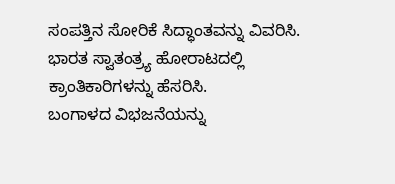ಸಂಪತ್ತಿನ ಸೋರಿಕೆ ಸಿದ್ಧಾಂತವನ್ನು ವಿವರಿಸಿ.
ಭಾರತ ಸ್ವಾತಂತ್ರ್ಯ ಹೋರಾಟದಲ್ಲಿ ಕ್ರಾಂತಿಕಾರಿಗಳನ್ನು ಹೆಸರಿಸಿ.
ಬಂಗಾಳದ ವಿಭಜನೆಯನ್ನು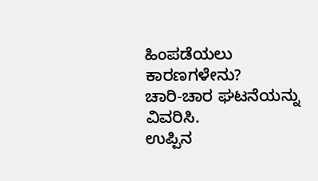ಹಿಂಪಡೆಯಲು ಕಾರಣಗಳೇನು?
ಚಾರಿ-ಚಾರ ಘಟನೆಯನ್ನು ವಿವರಿಸಿ.
ಉಪ್ಪಿನ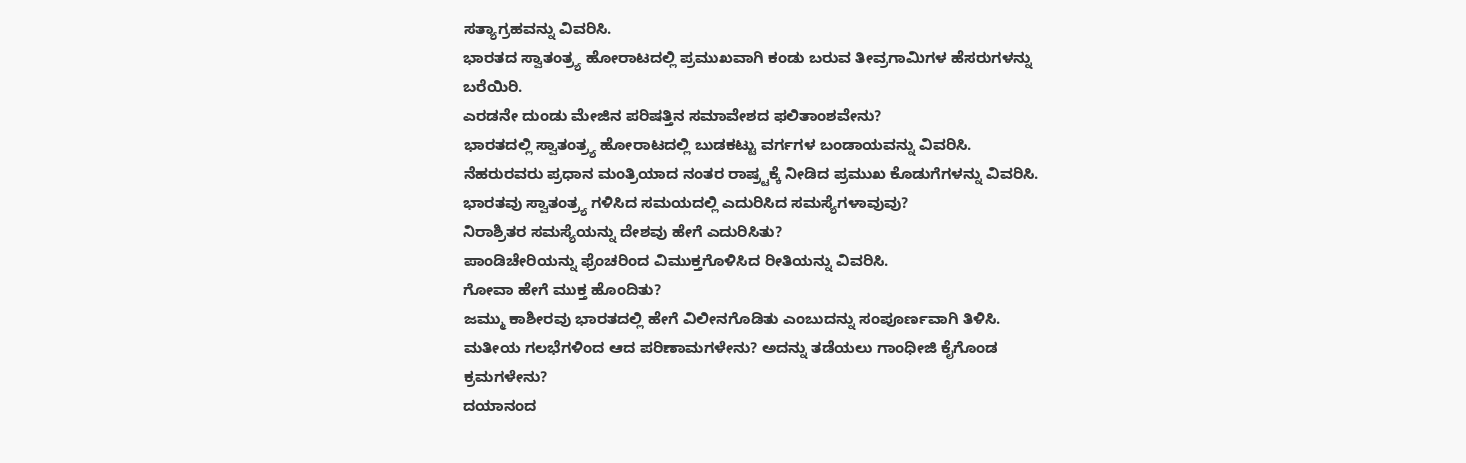ಸತ್ಯಾಗ್ರಹವನ್ನು ವಿವರಿಸಿ.
ಭಾರತದ ಸ್ವಾತಂತ್ರ್ಯ ಹೋರಾಟದಲ್ಲಿ ಪ್ರಮುಖವಾಗಿ ಕಂಡು ಬರುವ ತೀವ್ರಗಾಮಿಗಳ ಹೆಸರುಗಳನ್ನು
ಬರೆಯಿರಿ.
ಎರಡನೇ ದುಂಡು ಮೇಜಿನ ಪರಿಷತ್ತಿನ ಸಮಾವೇಶದ ಫಲಿತಾಂಶವೇನು?
ಭಾರತದಲ್ಲಿ ಸ್ವಾತಂತ್ರ್ಯ ಹೋರಾಟದಲ್ಲಿ ಬುಡಕಟ್ಟು ವರ್ಗಗಳ ಬಂಡಾಯವನ್ನು ವಿವರಿಸಿ.
ನೆಹರುರವರು ಪ್ರಧಾನ ಮಂತ್ರಿಯಾದ ನಂತರ ರಾಷ್ರ್ಟಕ್ಕೆ ನೀಡಿದ ಪ್ರಮುಖ ಕೊಡುಗೆಗಳನ್ನು ವಿವರಿಸಿ.
ಭಾರತವು ಸ್ವಾತಂತ್ರ್ಯ ಗಳಿಸಿದ ಸಮಯದಲ್ಲಿ ಎದುರಿಸಿದ ಸಮಸ್ಯೆಗಳಾವುವು?
ನಿರಾಶ್ರಿತರ ಸಮಸ್ಯೆಯನ್ನು ದೇಶವು ಹೇಗೆ ಎದುರಿಸಿತು?
ಪಾಂಡಿಚೇರಿಯನ್ನು ಫ್ರೆಂಚರಿಂದ ವಿಮುಕ್ತಗೊಳಿಸಿದ ರೀತಿಯನ್ನು ವಿವರಿಸಿ.
ಗೋವಾ ಹೇಗೆ ಮುಕ್ತ ಹೊಂದಿತು?
ಜಮ್ಮು ಕಾಶೀರವು ಭಾರತದಲ್ಲಿ ಹೇಗೆ ವಿಲೀನಗೊಡಿತು ಎಂಬುದನ್ನು ಸಂಪೂರ್ಣವಾಗಿ ತಿಳಿಸಿ.
ಮತೀಯ ಗಲಭೆಗಳಿಂದ ಆದ ಪರಿಣಾಮಗಳೇನು? ಅದನ್ನು ತಡೆಯಲು ಗಾಂಧೀಜಿ ಕೈಗೊಂಡ
ಕ್ರಮಗಳೇನು?
ದಯಾನಂದ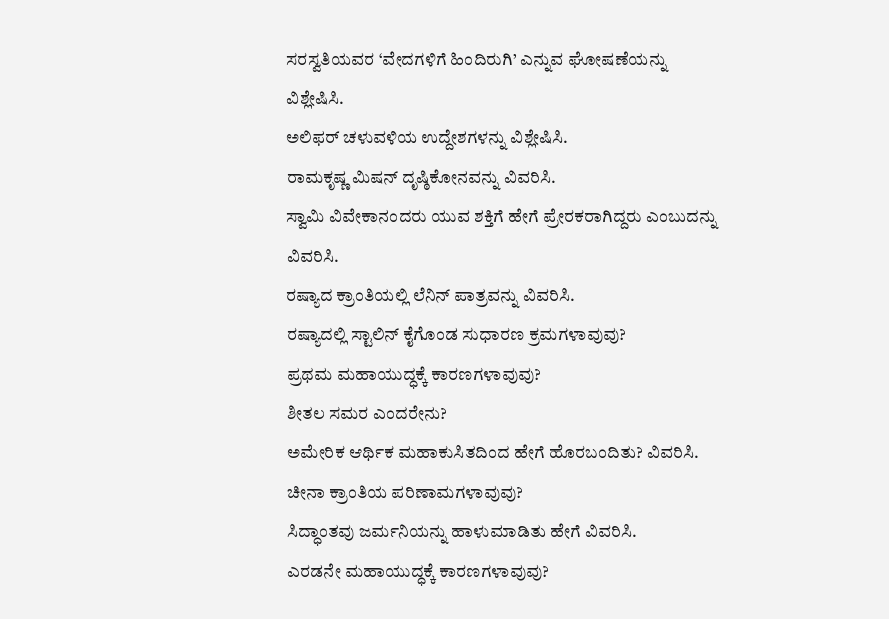ಸರಸ್ವತಿಯವರ ‘ವೇದಗಳಿಗೆ ಹಿಂದಿರುಗಿ’ ಎನ್ನುವ ಘೋಷಣೆಯನ್ನು ವಿಶ್ಲೇಷಿಸಿ.
ಅಲಿಫರ್ ಚಳುವಳಿಯ ಉದ್ದೇಶಗಳನ್ನು ವಿಶ್ಲೇಷಿಸಿ.
ರಾಮಕೃಷ್ಣ ಮಿಷನ್ ದೃಷ್ಠಿಕೋನವನ್ನು ವಿವರಿಸಿ.
ಸ್ವಾಮಿ ವಿವೇಕಾನಂದರು ಯುವ ಶಕ್ತಿಗೆ ಹೇಗೆ ಪ್ರೇರಕರಾಗಿದ್ದರು ಎಂಬುದನ್ನು ವಿವರಿಸಿ.
ರಷ್ಯಾದ ಕ್ರಾಂತಿಯಲ್ಲಿ ಲೆನಿನ್ ಪಾತ್ರವನ್ನು ವಿವರಿಸಿ.
ರಷ್ಯಾದಲ್ಲಿ ಸ್ಟಾಲಿನ್ ಕೈಗೊಂಡ ಸುಧಾರಣ ಕ್ರಮಗಳಾವುವು?
ಪ್ರಥಮ ಮಹಾಯುದ್ಧಕ್ಕೆ ಕಾರಣಗಳಾವುವು?
ಶೀತಲ ಸಮರ ಎಂದರೇನು?
ಅಮೇರಿಕ ಆರ್ಥಿಕ ಮಹಾಕುಸಿತದಿಂದ ಹೇಗೆ ಹೊರಬಂದಿತು? ವಿವರಿಸಿ.
ಚೀನಾ ಕ್ರಾಂತಿಯ ಪರಿಣಾಮಗಳಾವುವು?
ಸಿದ್ಧಾಂತವು ಜರ್ಮನಿಯನ್ನು ಹಾಳುಮಾಡಿತು ಹೇಗೆ ವಿವರಿಸಿ.
ಎರಡನೇ ಮಹಾಯುದ್ಧಕ್ಕೆ ಕಾರಣಗಳಾವುವು?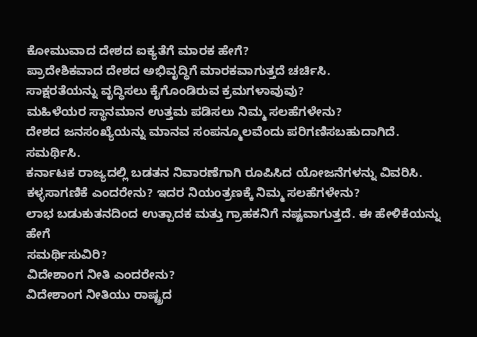ಕೋಮುವಾದ ದೇಶದ ಐಕ್ಯತೆಗೆ ಮಾರಕ ಹೇಗೆ?
ಪ್ರಾದೇಶಿಕವಾದ ದೇಶದ ಅಭಿವೃದ್ಧಿಗೆ ಮಾರಕವಾಗುತ್ತದೆ ಚರ್ಚಿಸಿ.
ಸಾಕ್ಷರತೆಯನ್ನು ವೃದ್ಧಿಸಲು ಕೈಗೊಂಡಿರುವ ಕ್ರಮಗಳಾವುವು?
ಮಹಿಳೆಯರ ಸ್ಥಾನಮಾನ ಉತ್ತಮ ಪಡಿಸಲು ನಿಮ್ಮ ಸಲಹೆಗಳೇನು?
ದೇಶದ ಜನಸಂಖ್ಯೆಯನ್ನು ಮಾನವ ಸಂಪನ್ಮೂಲವೆಂದು ಪರಿಗಣಿಸಬಹುದಾಗಿದೆ. ಸಮರ್ಥಿಸಿ.
ಕರ್ನಾಟಕ ರಾಜ್ಯದಲ್ಲಿ ಬಡತನ ನಿವಾರಣೆಗಾಗಿ ರೂಪಿಸಿದ ಯೋಜನೆಗಳನ್ನು ವಿವರಿಸಿ.
ಕಳ್ಳಸಾಗಣಿಕೆ ಎಂದರೇನು? ಇದರ ನಿಯಂತ್ರಣಕ್ಕೆ ನಿಮ್ಮ ಸಲಹೆಗಳೇನು?
ಲಾಭ ಬಡುಕುತನದಿಂದ ಉತ್ಪಾದಕ ಮತ್ತು ಗ್ರಾಹಕನಿಗೆ ನಷ್ಟವಾಗುತ್ತದೆ. ಈ ಹೇಳಿಕೆಯನ್ನು ಹೇಗೆ
ಸಮರ್ಥಿಸುವಿರಿ?
ವಿದೇಶಾಂಗ ನೀತಿ ಎಂದರೇನು?
ವಿದೇಶಾಂಗ ನೀತಿಯು ರಾಷ್ಟ್ರದ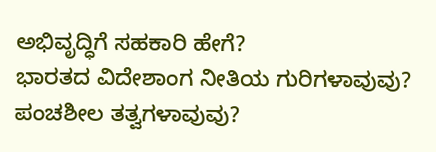ಅಭಿವೃದ್ಧಿಗೆ ಸಹಕಾರಿ ಹೇಗೆ?
ಭಾರತದ ವಿದೇಶಾಂಗ ನೀತಿಯ ಗುರಿಗಳಾವುವು?
ಪಂಚಶೀಲ ತತ್ವಗಳಾವುವು?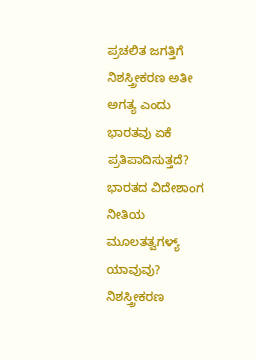ಪ್ರಚಲಿತ ಜಗತ್ತಿಗೆ ನಿಶಸ್ತ್ರೀಕರಣ ಅತೀ ಅಗತ್ಯ ಎಂದು ಭಾರತವು ಏಕೆ ಪ್ರತಿಪಾದಿಸುತ್ತದೆ?
ಭಾರತದ ವಿದೇಶಾಂಗ ನೀತಿಯ ಮೂಲತತ್ವಗಳ್ಯ್ ಯಾವುವು?
ನಿಶಸ್ತ್ರೀಕರಣ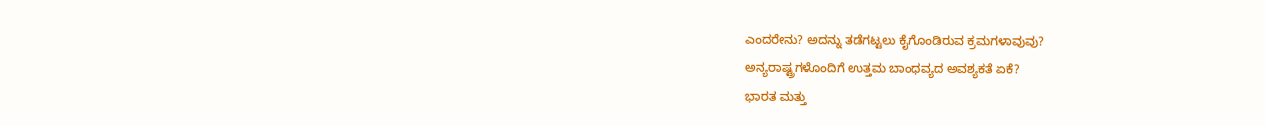ಎಂದರೇನು? ಅದನ್ನು ತಡೆಗಟ್ಟಲು ಕೈಗೊಂಡಿರುವ ಕ್ರಮಗಳಾವುವು?
ಅನ್ಯರಾಷ್ಟ್ರಗಳೊಂದಿಗೆ ಉತ್ತಮ ಬಾಂಧವ್ಯದ ಅವಶ್ಯಕತೆ ಏಕೆ?
ಭಾರತ ಮತ್ತು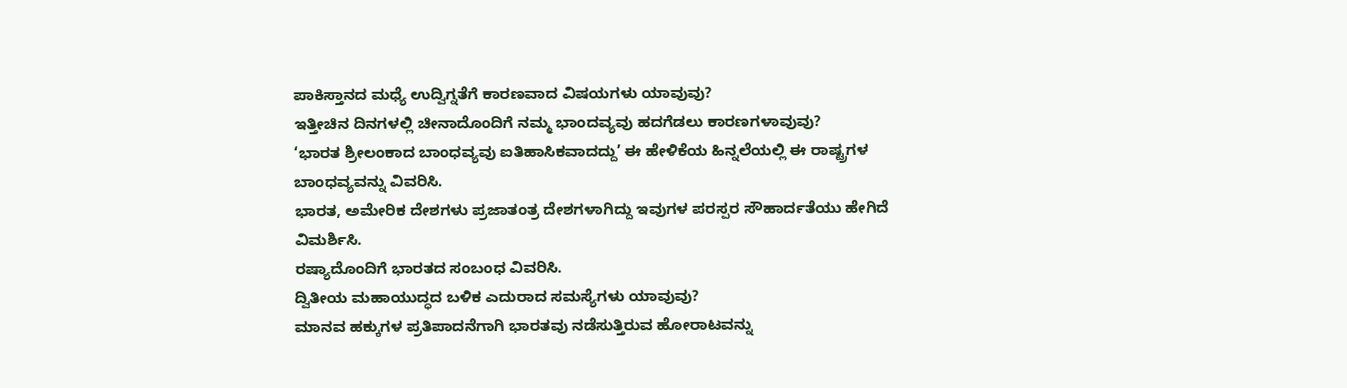ಪಾಕಿಸ್ತಾನದ ಮಧ್ಯೆ ಉದ್ವಿಗ್ನತೆಗೆ ಕಾರಣವಾದ ವಿಷಯಗಳು ಯಾವುವು?
ಇತ್ತೀಚಿನ ದಿನಗಳಲ್ಲಿ ಚೀನಾದೊಂದಿಗೆ ನಮ್ಮ ಭಾಂದವ್ಯವು ಹದಗೆಡಲು ಕಾರಣಗಳಾವುವು?
‘ಭಾರತ ಶ್ರೀಲಂಕಾದ ಬಾಂಧವ್ಯವು ಐತಿಹಾಸಿಕವಾದದ್ದು’ ಈ ಹೇಳಿಕೆಯ ಹಿನ್ನಲೆಯಲ್ಲಿ ಈ ರಾಷ್ಟ್ರಗಳ
ಬಾಂಧವ್ಯವನ್ನು ವಿವರಿಸಿ.
ಭಾರತ, ಅಮೇರಿಕ ದೇಶಗಳು ಪ್ರಜಾತಂತ್ರ ದೇಶಗಳಾಗಿದ್ದು ಇವುಗಳ ಪರಸ್ಪರ ಸೌಹಾರ್ದತೆಯು ಹೇಗಿದೆ
ವಿಮರ್ಶಿಸಿ.
ರಷ್ಯಾದೊಂದಿಗೆ ಭಾರತದ ಸಂಬಂಧ ವಿವರಿಸಿ.
ದ್ವಿತೀಯ ಮಹಾಯುದ್ಧದ ಬಳಿಕ ಎದುರಾದ ಸಮಸ್ಯೆಗಳು ಯಾವುವು?
ಮಾನವ ಹಕ್ಕುಗಳ ಪ್ರತಿಪಾದನೆಗಾಗಿ ಭಾರತವು ನಡೆಸುತ್ತಿರುವ ಹೋರಾಟವನ್ನು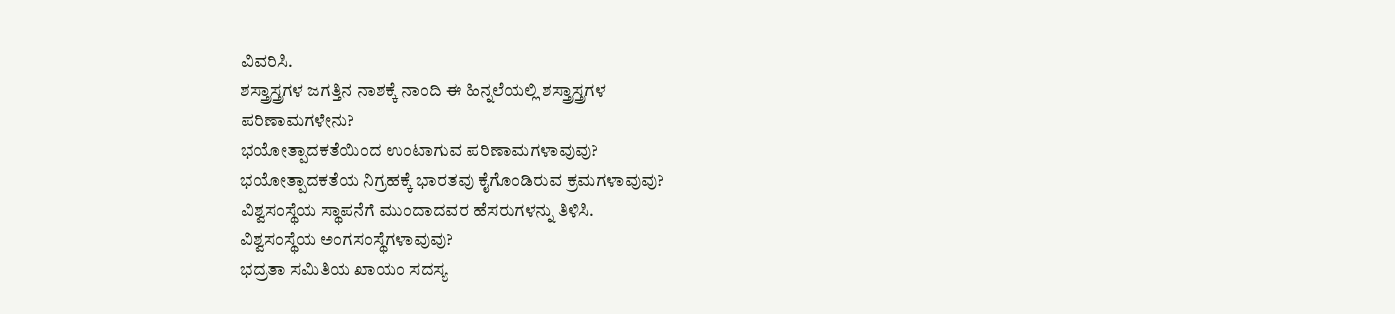ವಿವರಿಸಿ.
ಶಸ್ತ್ರಾಸ್ತ್ರಗಳ ಜಗತ್ತಿನ ನಾಶಕ್ಕೆ ನಾಂದಿ ಈ ಹಿನ್ನಲೆಯಲ್ಲಿ ಶಸ್ತ್ರಾಸ್ತ್ರಗಳ
ಪರಿಣಾಮಗಳೇನು?
ಭಯೋತ್ಪಾದಕತೆಯಿಂದ ಉಂಟಾಗುವ ಪರಿಣಾಮಗಳಾವುವು?
ಭಯೋತ್ಪಾದಕತೆಯ ನಿಗ್ರಹಕ್ಕೆ ಭಾರತವು ಕೈಗೊಂಡಿರುವ ಕ್ರಮಗಳಾವುವು?
ವಿಶ್ವಸಂಸ್ಥೆಯ ಸ್ಥಾಪನೆಗೆ ಮುಂದಾದವರ ಹೆಸರುಗಳನ್ನು ತಿಳಿಸಿ.
ವಿಶ್ವಸಂಸ್ಥೆಯ ಅಂಗಸಂಸ್ಥೆಗಳಾವುವು?
ಭದ್ರತಾ ಸಮಿತಿಯ ಖಾಯಂ ಸದಸ್ಯ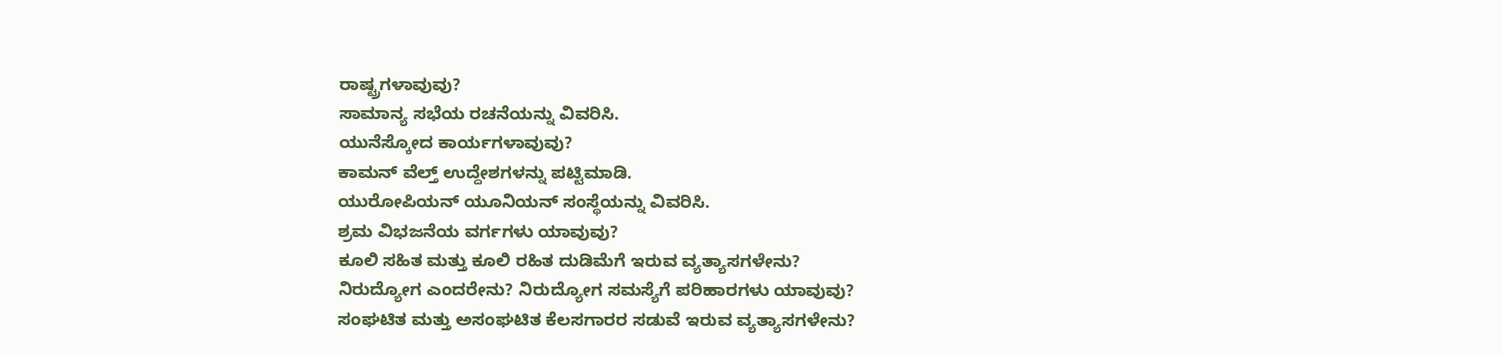ರಾಷ್ಟ್ರಗಳಾವುವು?
ಸಾಮಾನ್ಯ ಸಭೆಯ ರಚನೆಯನ್ನು ವಿವರಿಸಿ.
ಯುನೆಸ್ಕೋದ ಕಾರ್ಯಗಳಾವುವು?
ಕಾಮನ್ ವೆಲ್ತ್ ಉದ್ದೇಶಗಳನ್ನು ಪಟ್ಟಿಮಾಡಿ.
ಯುರೋಪಿಯನ್ ಯೂನಿಯನ್ ಸಂಸ್ಥೆಯನ್ನು ವಿವರಿಸಿ.
ಶ್ರಮ ವಿಭಜನೆಯ ವರ್ಗಗಳು ಯಾವುವು?
ಕೂಲಿ ಸಹಿತ ಮತ್ತು ಕೂಲಿ ರಹಿತ ದುಡಿಮೆಗೆ ಇರುವ ವ್ಯತ್ಯಾಸಗಳೇನು?
ನಿರುದ್ಯೋಗ ಎಂದರೇನು? ನಿರುದ್ಯೋಗ ಸಮಸ್ಯೆಗೆ ಪರಿಹಾರಗಳು ಯಾವುವು?
ಸಂಘಟಿತ ಮತ್ತು ಅಸಂಘಟಿತ ಕೆಲಸಗಾರರ ಸಡುವೆ ಇರುವ ವ್ಯತ್ಯಾಸಗಳೇನು?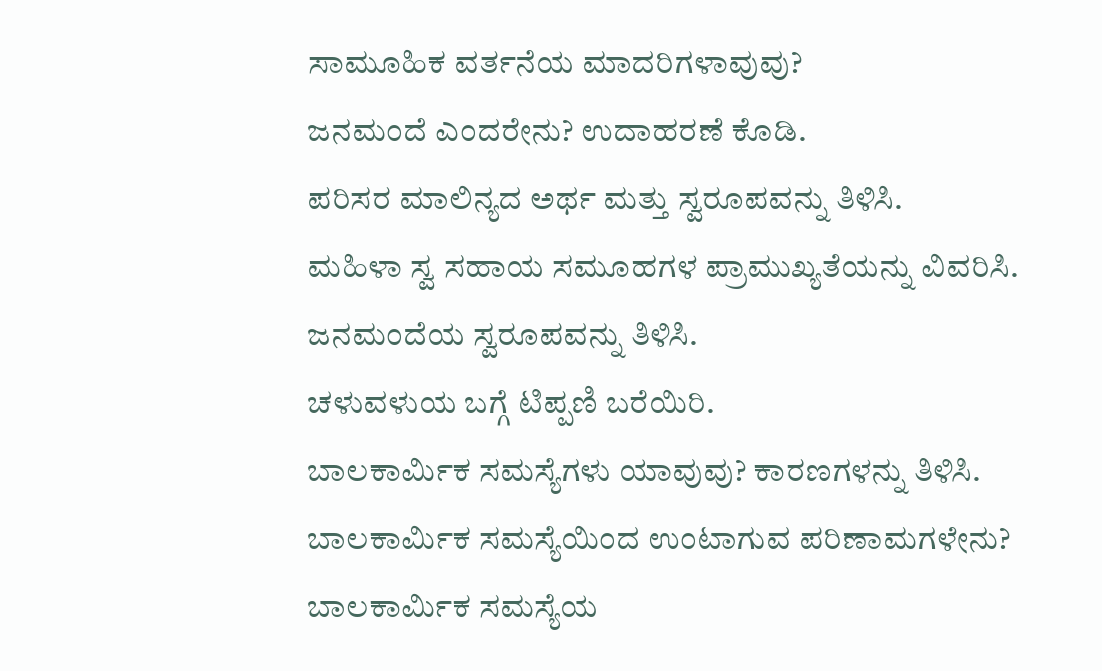ಸಾಮೂಹಿಕ ವರ್ತನೆಯ ಮಾದರಿಗಳಾವುವು?
ಜನಮಂದೆ ಎಂದರೇನು? ಉದಾಹರಣೆ ಕೊಡಿ.
ಪರಿಸರ ಮಾಲಿನ್ಯದ ಅರ್ಥ ಮತ್ತು ಸ್ವರೂಪವನ್ನು ತಿಳಿಸಿ.
ಮಹಿಳಾ ಸ್ವ ಸಹಾಯ ಸಮೂಹಗಳ ಪ್ರಾಮುಖ್ಯತೆಯನ್ನು ವಿವರಿಸಿ.
ಜನಮಂದೆಯ ಸ್ವರೂಪವನ್ನು ತಿಳಿಸಿ.
ಚಳುವಳುಯ ಬಗ್ಗೆ ಟಿಪ್ಪಣಿ ಬರೆಯಿರಿ.
ಬಾಲಕಾರ್ಮಿಕ ಸಮಸ್ಯೆಗಳು ಯಾವುವು? ಕಾರಣಗಳನ್ನು ತಿಳಿಸಿ.
ಬಾಲಕಾರ್ಮಿಕ ಸಮಸ್ಯೆಯಿಂದ ಉಂಟಾಗುವ ಪರಿಣಾಮಗಳೇನು?
ಬಾಲಕಾರ್ಮಿಕ ಸಮಸ್ಯೆಯ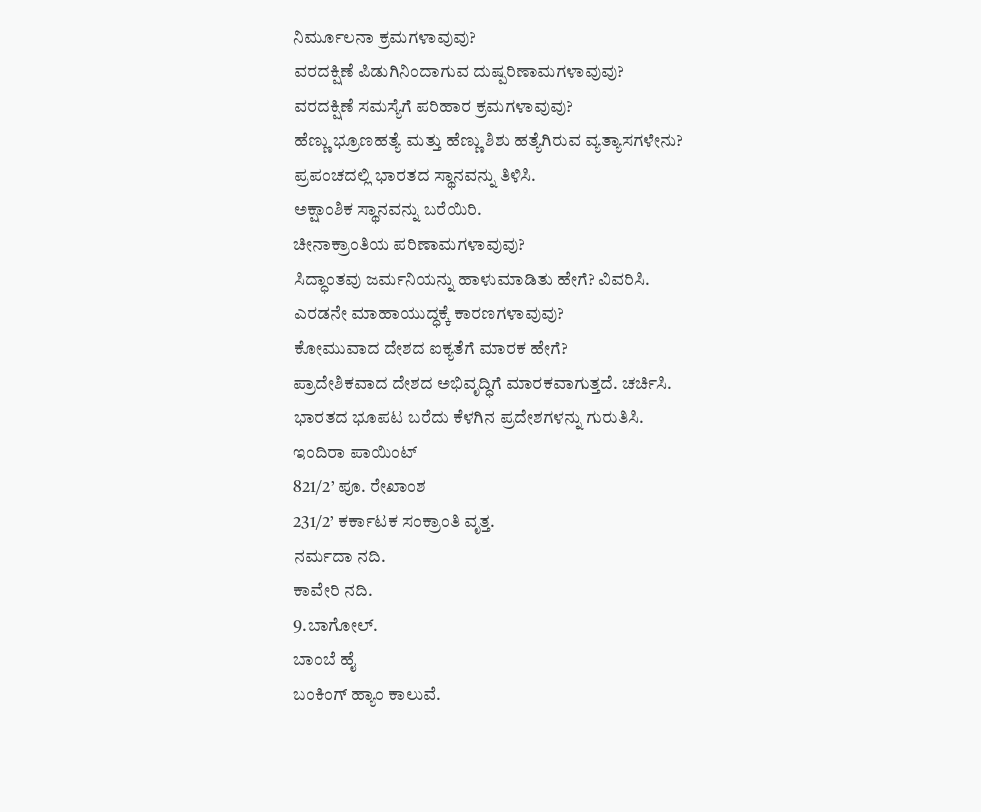ನಿರ್ಮೂಲನಾ ಕ್ರಮಗಳಾವುವು?
ವರದಕ್ಷಿಣೆ ಪಿಡುಗಿನಿಂದಾಗುವ ದುಷ್ಪರಿಣಾಮಗಳಾವುವು?
ವರದಕ್ಷಿಣೆ ಸಮಸ್ಯೆಗೆ ಪರಿಹಾರ ಕ್ರಮಗಳಾವುವು?
ಹೆಣ್ಣು ಭ್ರೂಣಹತ್ಯೆ ಮತ್ತು ಹೆಣ್ಣು ಶಿಶು ಹತ್ಯೆಗಿರುವ ವ್ಯತ್ಯಾಸಗಳೇನು?
ಪ್ರಪಂಚದಲ್ಲಿ ಭಾರತದ ಸ್ಥಾನವನ್ನು ತಿಳಿಸಿ.
ಅಕ್ಷಾಂಶಿಕ ಸ್ಥಾನವನ್ನು ಬರೆಯಿರಿ.
ಚೀನಾಕ್ರಾಂತಿಯ ಪರಿಣಾಮಗಳಾವುವು?
ಸಿದ್ಧಾಂತವು ಜರ್ಮನಿಯನ್ನು ಹಾಳುಮಾಡಿತು ಹೇಗೆ? ವಿವರಿಸಿ.
ಎರಡನೇ ಮಾಹಾಯುದ್ಧಕ್ಕೆ ಕಾರಣಗಳಾವುವು?
ಕೋಮುವಾದ ದೇಶದ ಐಕ್ಯತೆಗೆ ಮಾರಕ ಹೇಗೆ?
ಪ್ರಾದೇಶಿಕವಾದ ದೇಶದ ಅಭಿವೃದ್ಧಿಗೆ ಮಾರಕವಾಗುತ್ತದೆ. ಚರ್ಚಿಸಿ.
ಭಾರತದ ಭೂಪಟ ಬರೆದು ಕೆಳಗಿನ ಪ್ರದೇಶಗಳನ್ನು ಗುರುತಿಸಿ.
ಇಂದಿರಾ ಪಾಯಿಂಟ್
821/2’ ಪೂ. ರೇಖಾಂಶ
231/2’ ಕರ್ಕಾಟಕ ಸಂಕ್ರಾಂತಿ ವೃತ್ತ.
ನರ್ಮದಾ ನದಿ.
ಕಾವೇರಿ ನದಿ.
9.ಬಾಗೋಲ್.
ಬಾಂಬೆ ಹೈ
ಬಂಕಿಂಗ್ ಹ್ಯಾಂ ಕಾಲುವೆ.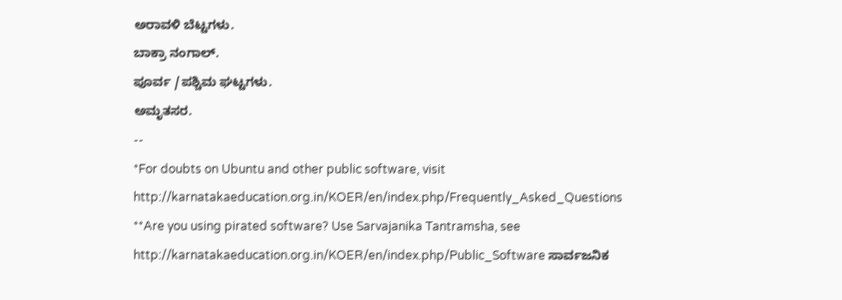ಅರಾವಳಿ ಬೆಟ್ಟಗಳು.
ಬಾಕ್ರಾ ನಂಗಾಲ್.
ಪೂರ್ವ /ಪಶ್ಚಿಮ ಘಟ್ಟಗಳು.
ಅಮೃತಸರ.
--
*For doubts on Ubuntu and other public software, visit
http://karnatakaeducation.org.in/KOER/en/index.php/Frequently_Asked_Questions
**Are you using pirated software? Use Sarvajanika Tantramsha, see
http://karnatakaeducation.org.in/KOER/en/index.php/Public_Software ಸಾರ್ವಜನಿಕ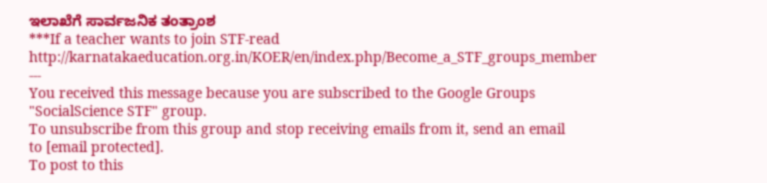ಇಲಾಖೆಗೆ ಸಾರ್ವಜನಿಕ ತಂತ್ರಾಂಶ
***If a teacher wants to join STF-read
http://karnatakaeducation.org.in/KOER/en/index.php/Become_a_STF_groups_member
---
You received this message because you are subscribed to the Google Groups
"SocialScience STF" group.
To unsubscribe from this group and stop receiving emails from it, send an email
to [email protected].
To post to this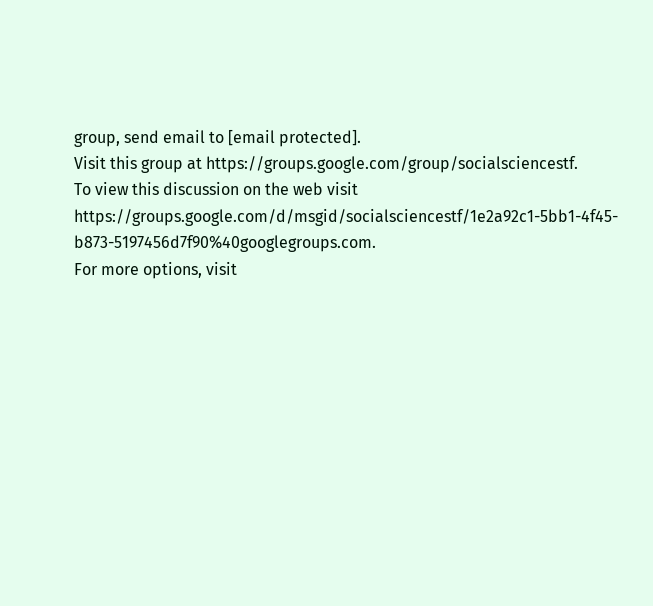group, send email to [email protected].
Visit this group at https://groups.google.com/group/socialsciencestf.
To view this discussion on the web visit
https://groups.google.com/d/msgid/socialsciencestf/1e2a92c1-5bb1-4f45-b873-5197456d7f90%40googlegroups.com.
For more options, visit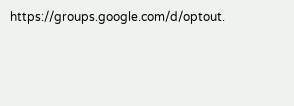https://groups.google.com/d/optout.